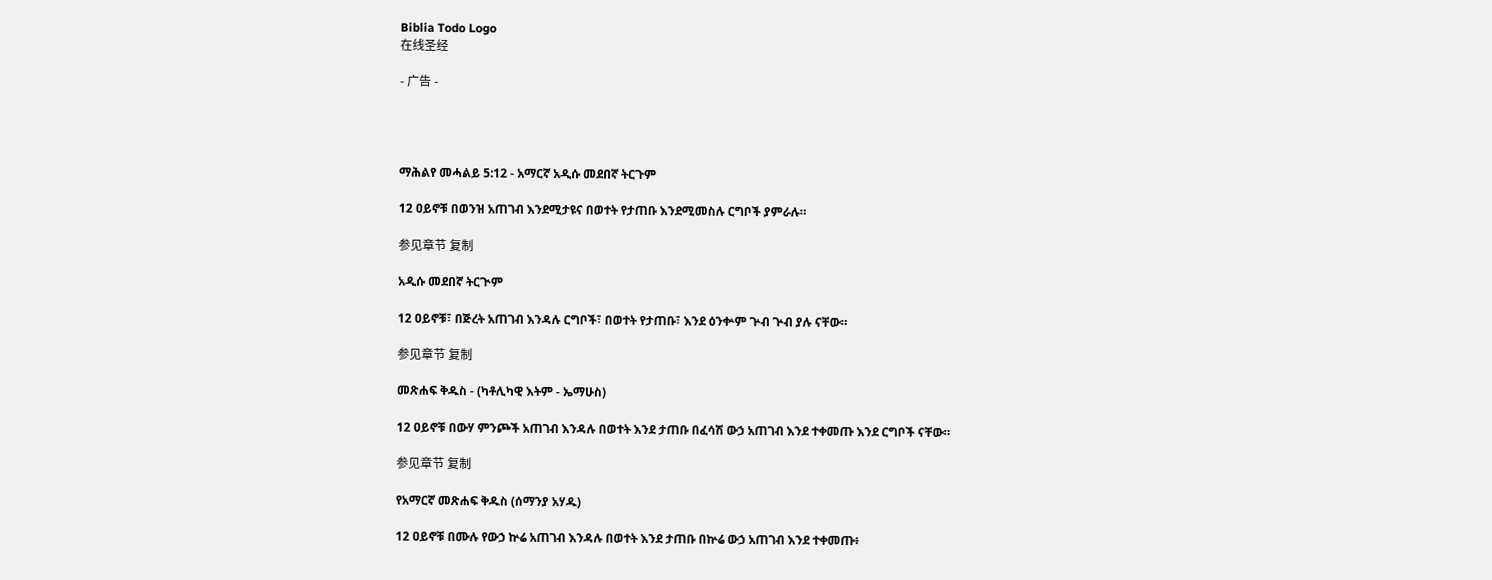Biblia Todo Logo
在线圣经

- 广告 -




ማሕልየ መሓልይ 5:12 - አማርኛ አዲሱ መደበኛ ትርጉም

12 ዐይኖቹ በወንዝ አጠገብ እንደሚታዩና በወተት የታጠቡ እንደሚመስሉ ርግቦች ያምራሉ።

参见章节 复制

አዲሱ መደበኛ ትርጒም

12 ዐይኖቹ፣ በጅረት አጠገብ እንዳሉ ርግቦች፣ በወተት የታጠቡ፣ እንደ ዕንቍም ጕብ ጕብ ያሉ ናቸው።

参见章节 复制

መጽሐፍ ቅዱስ - (ካቶሊካዊ እትም - ኤማሁስ)

12 ዐይኖቹ በውሃ ምንጮች አጠገብ እንዳሉ በወተት እንደ ታጠቡ በፈሳሽ ውኃ አጠገብ እንደ ተቀመጡ እንደ ርግቦች ናቸው።

参见章节 复制

የአማርኛ መጽሐፍ ቅዱስ (ሰማንያ አሃዱ)

12 ዐይኖቹ በሙሉ የውኃ ኵሬ አጠገብ እንዳሉ በወተት እንደ ታጠቡ በኵሬ ውኃ አጠገብ እንደ ተቀመጡ፥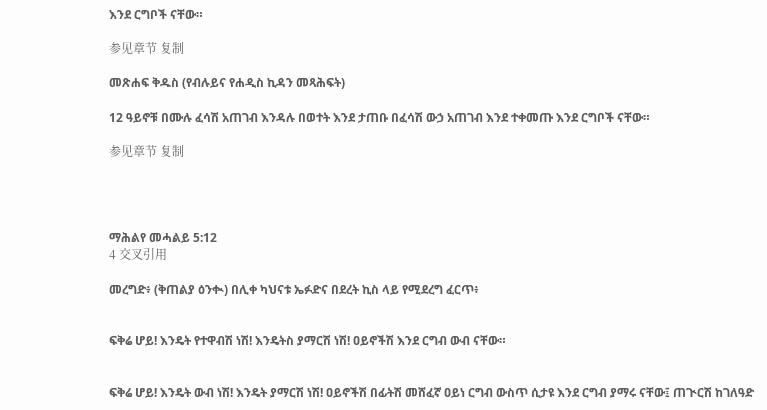እንደ ርግቦች ናቸው።

参见章节 复制

መጽሐፍ ቅዱስ (የብሉይና የሐዲስ ኪዳን መጻሕፍት)

12 ዓይኖቹ በሙሉ ፈሳሽ አጠገብ እንዳሉ በወተት እንደ ታጠቡ በፈሳሽ ውኃ አጠገብ እንደ ተቀመጡ እንደ ርግቦች ናቸው።

参见章节 复制




ማሕልየ መሓልይ 5:12
4 交叉引用

መረግድ፥ (ቅጠልያ ዕንቊ) በሊቀ ካህናቱ ኤፉድና በደረት ኪስ ላይ የሚደረግ ፈርጥ፥


ፍቅሬ ሆይ! እንዴት የተዋብሽ ነሽ! እንዴትስ ያማርሽ ነሽ! ዐይኖችሽ እንደ ርግብ ውብ ናቸው።


ፍቅሬ ሆይ! እንዴት ውብ ነሽ! እንዴት ያማርሽ ነሽ! ዐይኖችሽ በፊትሽ መሸፈኛ ዐይነ ርግብ ውስጥ ሲታዩ እንደ ርግብ ያማሩ ናቸው፤ ጠጒርሽ ከገለዓድ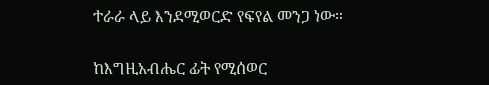ተራራ ላይ እንደሚወርድ የፍየል መንጋ ነው።


ከእግዚአብሔር ፊት የሚሰወር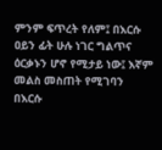ምንም ፍጥረት የለም፤ በእርሱ ዐይን ፊት ሁሉ ነገር ግልጥና ዕርቃኑን ሆኖ የሚታይ ነው፤ እኛም መልስ መስጠት የሚገባን በእርሱ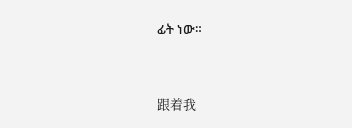ፊት ነው።


跟着我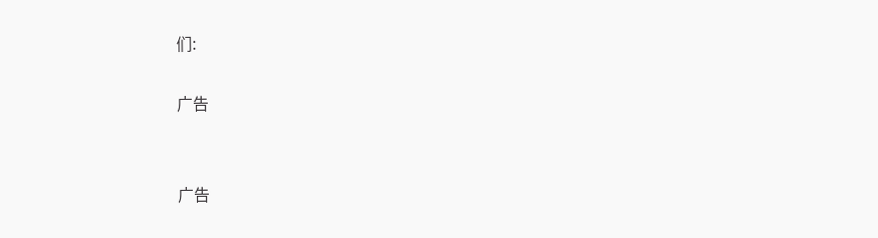们:

广告


广告